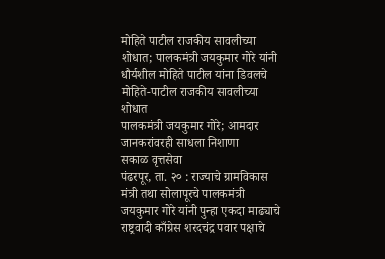मोहिते पाटील राजकीय सावलीच्या शोधात; पालकमंत्री जयकुमार गोरे यांनी धौर्यशील मोहिते पाटील यांना डिवलचे
मोहिते-पाटील राजकीय सावलीच्या शोधात
पालकमंत्री जयकुमार गोरे; आमदार जानकरांवरही साधला निशाणा
सकाळ वृत्तसेवा
पंढरपूर, ता. २० : राज्याचे ग्रामविकास मंत्री तथा सोलापूरचे पालकमंत्री जयकुमार गोरे यांनी पुन्हा एकदा माढ्याचे राष्ट्रवादी काँग्रेस शरदचंद्र पवार पक्षाचे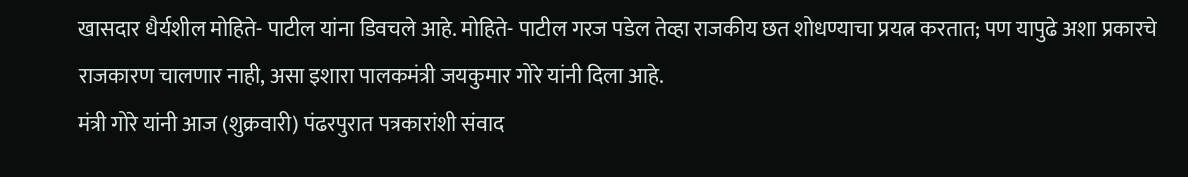खासदार धैर्यशील मोहिते- पाटील यांना डिवचले आहे. मोहिते- पाटील गरज पडेल तेव्हा राजकीय छत शोधण्याचा प्रयत्न करतात; पण यापुढे अशा प्रकारचे राजकारण चालणार नाही, असा इशारा पालकमंत्री जयकुमार गोरे यांनी दिला आहे.
मंत्री गोरे यांनी आज (शुक्रवारी) पंढरपुरात पत्रकारांशी संवाद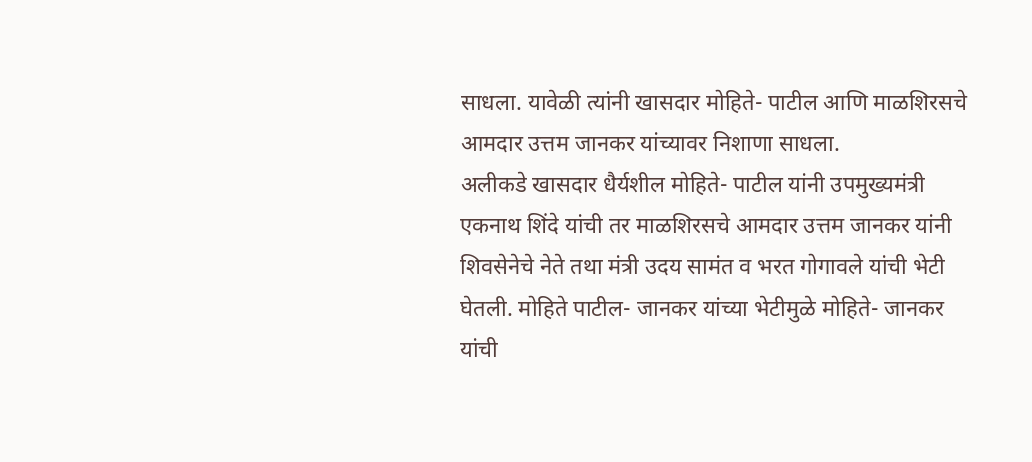साधला. यावेळी त्यांनी खासदार मोहिते- पाटील आणि माळशिरसचे आमदार उत्तम जानकर यांच्यावर निशाणा साधला.
अलीकडे खासदार धैर्यशील मोहिते- पाटील यांनी उपमुख्यमंत्री एकनाथ शिंदे यांची तर माळशिरसचे आमदार उत्तम जानकर यांनी शिवसेनेचे नेते तथा मंत्री उदय सामंत व भरत गोगावले यांची भेटी घेतली. मोहिते पाटील- जानकर यांच्या भेटीमुळे मोहिते- जानकर यांची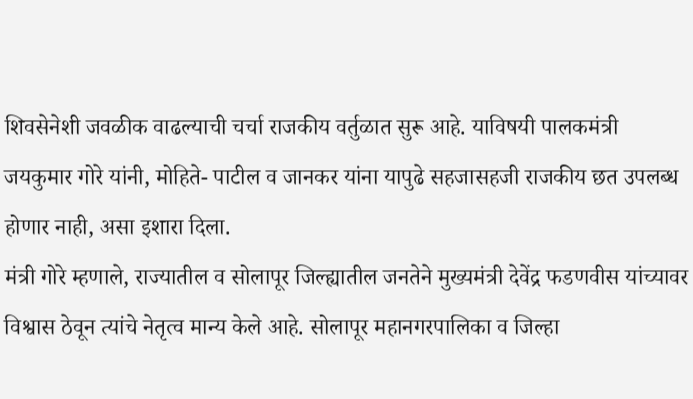शिवसेनेशी जवळीक वाढल्याची चर्चा राजकीय वर्तुळात सुरू आहे. याविषयी पालकमंत्री जयकुमार गोरे यांनी, मोहिते- पाटील व जानकर यांना यापुढे सहजासहजी राजकीय छत उपलब्ध होणार नाही, असा इशारा दिला.
मंत्री गोरे म्हणाले, राज्यातील व सोलापूर जिल्ह्यातील जनतेने मुख्यमंत्री देवेंद्र फडणवीस यांच्यावर विश्वास ठेवून त्यांचे नेतृत्व मान्य केले आहे. सोलापूर महानगरपालिका व जिल्हा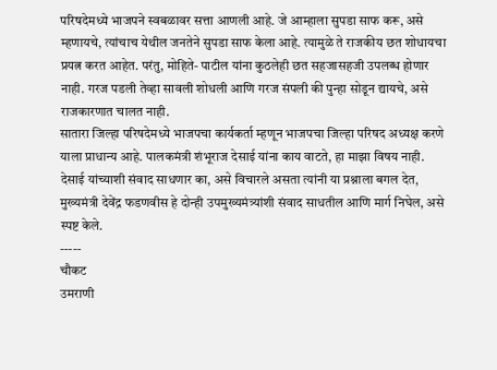परिषदेमध्ये भाजपने स्वबळावर सत्ता आणली आहे. जे आम्हाला सुपडा साफ करू, असे म्हणायचे, त्यांचाच येथील जनतेने सुपडा साफ केला आहे. त्यामुळे ते राजकीय छत शोधायचा प्रयत्न करत आहेत. परंतु, मोहिते- पाटील यांना कुठलेही छत सहजासहजी उपलब्ध होणार नाही. गरज पडली तेव्हा सावली शोधली आणि गरज संपली की पुन्हा सोडून द्यायचे, असे राजकारणात चालत नाही.
सातारा जिल्हा परिषदेमध्ये भाजपचा कार्यकर्ता म्हणून भाजपचा जिल्हा परिषद अध्यक्ष करणे याला प्राधान्य आहे. पालकमंत्री शंभूराज देसाई यांना काय वाटते, हा माझा विषय नाही.
देसाई यांच्याशी संवाद साधणार का, असे विचारले असता त्यांनी या प्रश्नाला बगल देत, मुख्यमंत्री देवेंद्र फडणवीस हे दोन्ही उपमुख्यमंत्र्यांशी संवाद साधतील आणि मार्ग निघेल, असे स्पष्ट केले.
-----
चौकट
उमराणी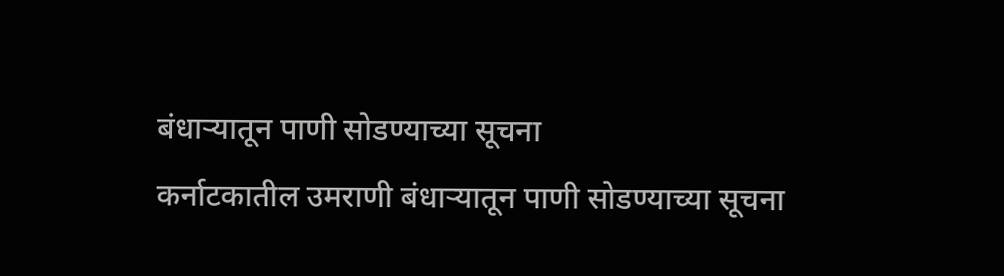बंधाऱ्यातून पाणी सोडण्याच्या सूचना
कर्नाटकातील उमराणी बंधाऱ्यातून पाणी सोडण्याच्या सूचना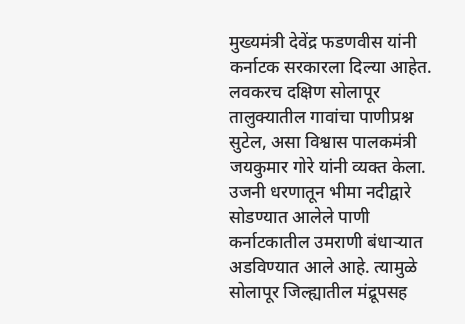मुख्यमंत्री देवेंद्र फडणवीस यांनी कर्नाटक सरकारला दिल्या आहेत. लवकरच दक्षिण सोलापूर तालुक्यातील गावांचा पाणीप्रश्न सुटेल, असा विश्वास पालकमंत्री जयकुमार गोरे यांनी व्यक्त केला. उजनी धरणातून भीमा नदीद्वारे सोडण्यात आलेले पाणी कर्नाटकातील उमराणी बंधाऱ्यात अडविण्यात आले आहे. त्यामुळे सोलापूर जिल्ह्यातील मंद्रूपसह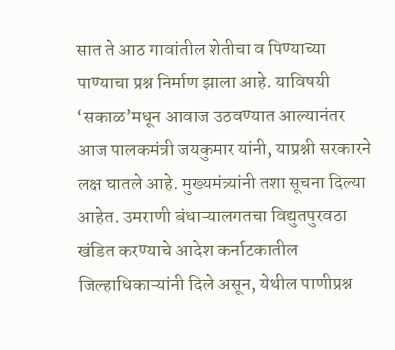सात ते आठ गावांतील शेतीचा व पिण्याच्या पाण्याचा प्रश्न निर्माण झाला आहे. याविषयी ‘सकाळ’मधून आवाज उठवण्यात आल्यानंतर आज पालकमंत्री जयकुमार यांनी, याप्रश्नी सरकारने लक्ष घातले आहे. मुख्यमंत्र्यांनी तशा सूचना दिल्या आहेत. उमराणी बंधाऱ्यालगतचा विद्युतपुरवठा खंडित करण्याचे आदेश कर्नाटकातील जिल्हाधिकाऱ्यांनी दिले असून, येथील पाणीप्रश्न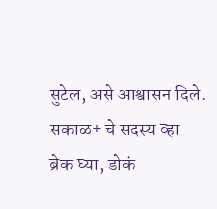सुटेल, असे आश्वासन दिले.
सकाळ+ चे सदस्य व्हा
ब्रेक घ्या, डोकं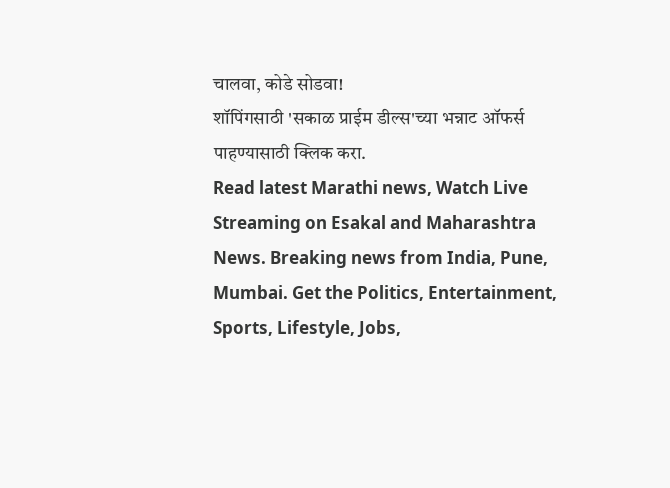चालवा, कोडे सोडवा!
शॉपिंगसाठी 'सकाळ प्राईम डील्स'च्या भन्नाट ऑफर्स पाहण्यासाठी क्लिक करा.
Read latest Marathi news, Watch Live Streaming on Esakal and Maharashtra News. Breaking news from India, Pune, Mumbai. Get the Politics, Entertainment, Sports, Lifestyle, Jobs,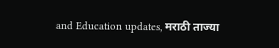and Education updates, मराठी ताज्या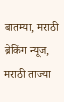बातम्या, मराठी ब्रेकिंग न्यूज, मराठी ताज्या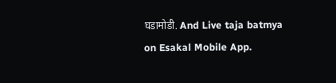घडामोडी. And Live taja batmya on Esakal Mobile App.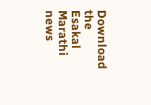Download the Esakal Marathi news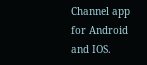Channel app for Android and IOS.